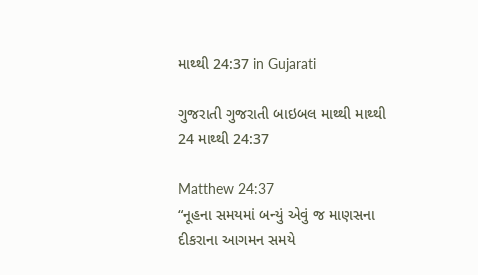માથ્થી 24:37 in Gujarati

ગુજરાતી ગુજરાતી બાઇબલ માથ્થી માથ્થી 24 માથ્થી 24:37

Matthew 24:37
“નૂહના સમયમાં બન્યું એવું જ માણસના દીકરાના આગમન સમયે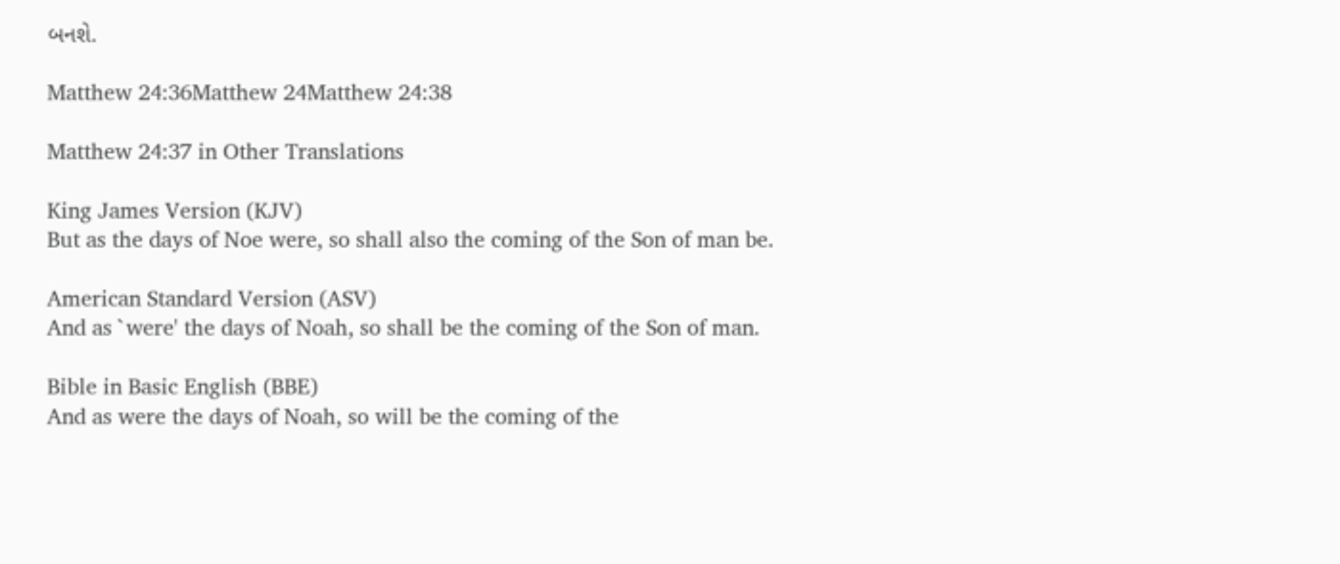બનશે.

Matthew 24:36Matthew 24Matthew 24:38

Matthew 24:37 in Other Translations

King James Version (KJV)
But as the days of Noe were, so shall also the coming of the Son of man be.

American Standard Version (ASV)
And as `were' the days of Noah, so shall be the coming of the Son of man.

Bible in Basic English (BBE)
And as were the days of Noah, so will be the coming of the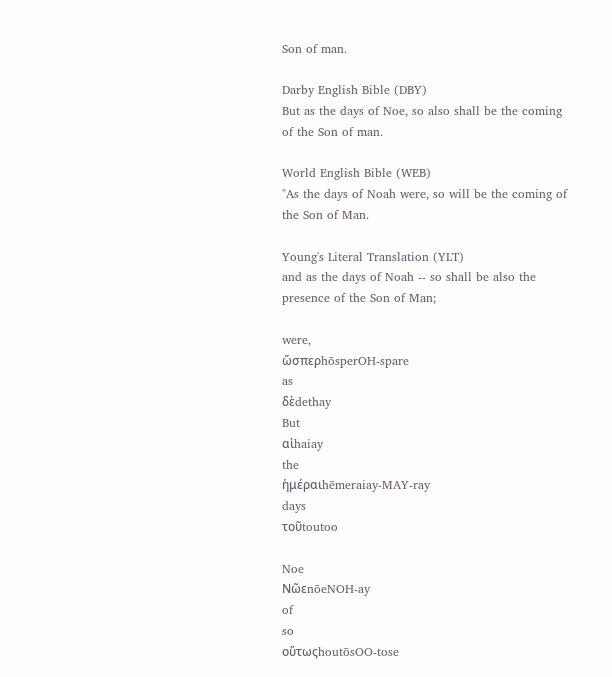Son of man.

Darby English Bible (DBY)
But as the days of Noe, so also shall be the coming of the Son of man.

World English Bible (WEB)
"As the days of Noah were, so will be the coming of the Son of Man.

Young's Literal Translation (YLT)
and as the days of Noah -- so shall be also the presence of the Son of Man;

were,
ὥσπερhōsperOH-spare
as
δὲdethay
But
αἱhaiay
the
ἡμέραιhēmeraiay-MAY-ray
days
τοῦtoutoo

Noe
ΝῶεnōeNOH-ay
of
so
οὕτωςhoutōsOO-tose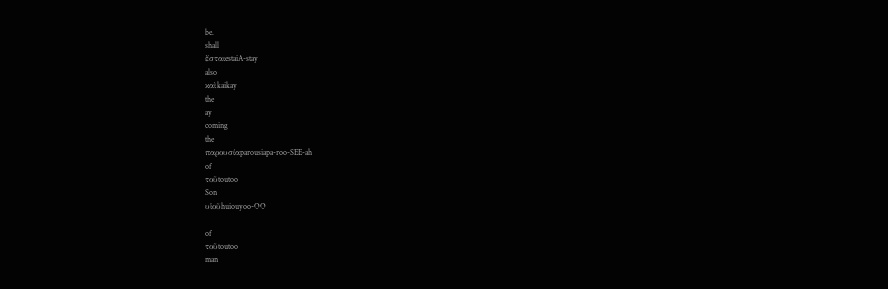be.
shall
ἔσταιestaiA-stay
also
καὶkaikay
the
ay
coming
the
παρουσίαparousiapa-roo-SEE-ah
of
τοῦtoutoo
Son
υἱοῦhuiouyoo-OO

of
τοῦtoutoo
man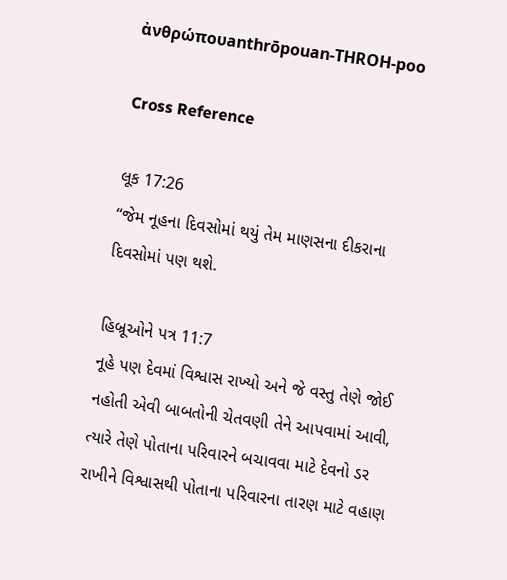ἀνθρώπουanthrōpouan-THROH-poo

Cross Reference

લૂક 17:26
“જેમ નૂહના દિવસોમાં થયું તેમ માણસના દીકરાના દિવસોમાં પણ થશે.

હિબ્રૂઓને પત્ર 11:7
નૂહે પણ દેવમાં વિશ્વાસ રાખ્યો અને જે વસ્તુ તેણે જોઈ નહોતી એવી બાબતોની ચેતવણી તેને આપવામાં આવી, ત્યારે તેણે પોતાના પરિવારને બચાવવા માટે દેવનો ડર રાખીને વિશ્વાસથી પોતાના પરિવારના તારણ માટે વહાણ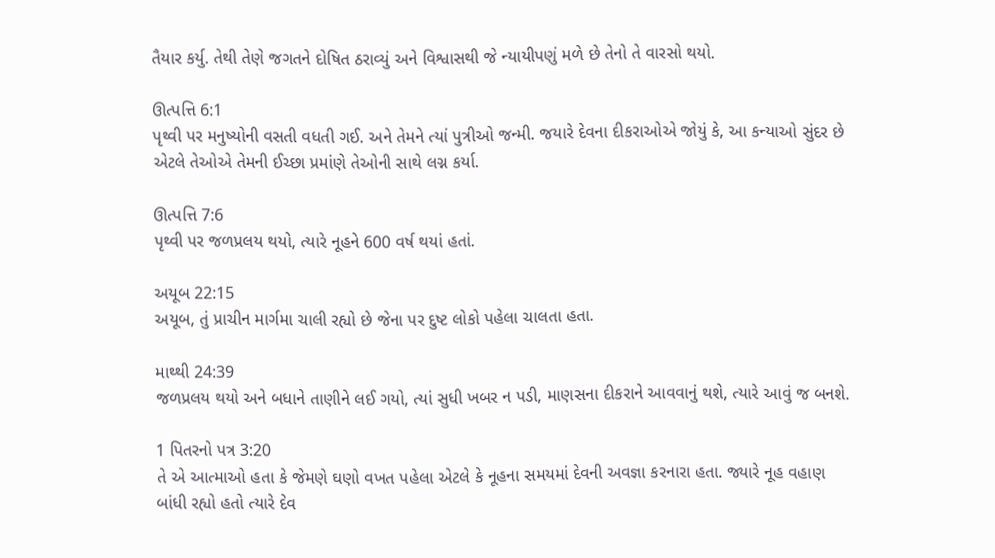તૈયાર કર્યુ. તેથી તેણે જગતને દોષિત ઠરાવ્યું અને વિશ્વાસથી જે ન્યાયીપણું મળે છે તેનો તે વારસો થયો.

ઊત્પત્તિ 6:1
પૃથ્વી પર મનુષ્યોની વસતી વધતી ગઈ. અને તેમને ત્યાં પુત્રીઓ જન્મી. જયારે દેવના દીકરાઓએ જોયું કે, આ કન્યાઓ સુંદર છે એટલે તેઓએ તેમની ઈચ્છા પ્રમાંણે તેઓની સાથે લગ્ન કર્યા.

ઊત્પત્તિ 7:6
પૃથ્વી પર જળપ્રલય થયો, ત્યારે નૂહને 600 વર્ષ થયાં હતાં.

અયૂબ 22:15
અયૂબ, તું પ્રાચીન માર્ગમા ચાલી રહ્યો છે જેના પર દુષ્ટ લોકો પહેલા ચાલતા હતા.

માથ્થી 24:39
જળપ્રલય થયો અને બધાને તાણીને લઈ ગયો, ત્યાં સુધી ખબર ન પડી, માણસના દીકરાને આવવાનું થશે, ત્યારે આવું જ બનશે.

1 પિતરનો પત્ર 3:20
તે એ આત્માઓ હતા કે જેમણે ઘણો વખત પહેલા એટલે કે નૂહના સમયમાં દેવની અવજ્ઞા કરનારા હતા. જ્યારે નૂહ વહાણ બાંધી રહ્યો હતો ત્યારે દેવ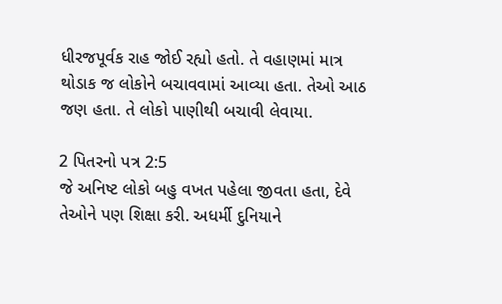ધીરજપૂર્વક રાહ જોઈ રહ્યો હતો. તે વહાણમાં માત્ર થોડાક જ લોકોને બચાવવામાં આવ્યા હતા. તેઓ આઠ જણ હતા. તે લોકો પાણીથી બચાવી લેવાયા.

2 પિતરનો પત્ર 2:5
જે અનિષ્ટ લોકો બહુ વખત પહેલા જીવતા હતા, દેવે તેઓને પણ શિક્ષા કરી. અધર્મી દુનિયાને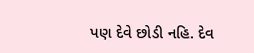પણ દેવે છોડી નહિ. દેવ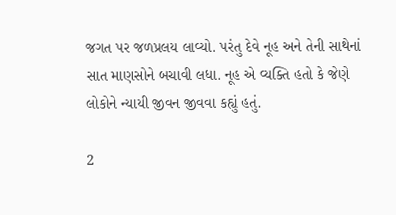જગત પર જળપ્રલય લાવ્યો. પરંતુ દેવે નૂહ અને તેની સાથેનાં સાત માણસોને બચાવી લધા. નૂહ એ વ્યક્તિ હતો કે જેણે લોકોને ન્યાયી જીવન જીવવા કહ્યું હતું.

2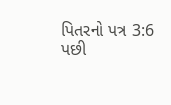પિતરનો પત્ર 3:6
પછી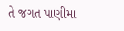તે જગત પાણીમા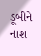ડૂબીને નાશ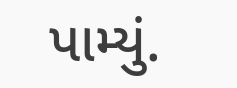પામ્યું.